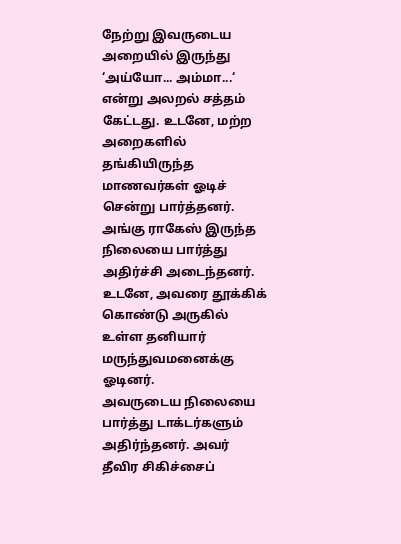நேற்று இவருடைய அறையில் இருந்து ‘அய்யோ... அம்மா...‘ என்று அலறல் சத்தம் கேட்டது. உடனே, மற்ற அறைகளில் தங்கியிருந்த மாணவர்கள் ஓடிச் சென்று பார்த்தனர். அங்கு ராகேஸ் இருந்த நிலையை பார்த்து அதிர்ச்சி அடைந்தனர். உடனே, அவரை தூக்கிக் கொண்டு அருகில் உள்ள தனியார் மருந்துவமனைக்கு ஓடினர்.
அவருடைய நிலையை பார்த்து டாக்டர்களும் அதிர்ந்தனர். அவர் தீவிர சிகிச்சைப்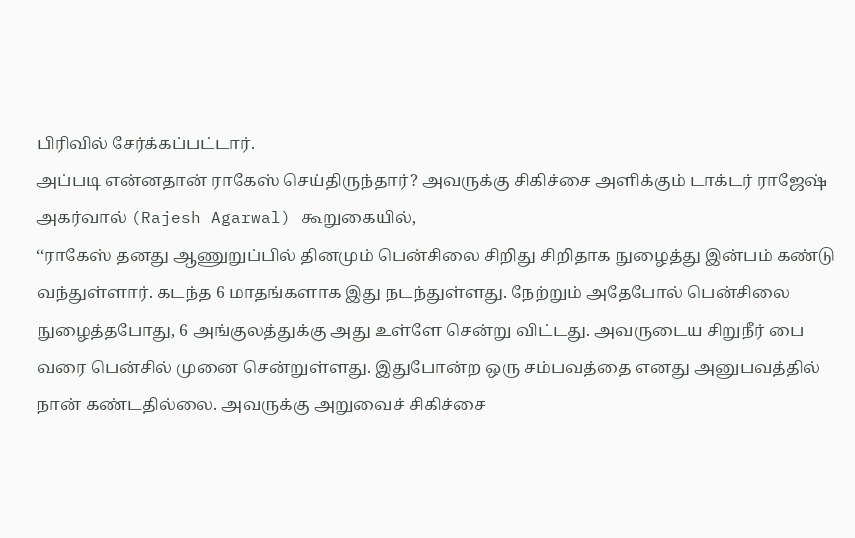பிரிவில் சேர்க்கப்பட்டார்.
அப்படி என்னதான் ராகேஸ் செய்திருந்தார்? அவருக்கு சிகிச்சை அளிக்கும் டாக்டர் ராஜேஷ் அகர்வால் (Rajesh Agarwal) கூறுகையில்,
‘‘ராகேஸ் தனது ஆணுறுப்பில் தினமும் பென்சிலை சிறிது சிறிதாக நுழைத்து இன்பம் கண்டு வந்துள்ளார். கடந்த 6 மாதங்களாக இது நடந்துள்ளது. நேற்றும் அதேபோல் பென்சிலை நுழைத்தபோது, 6 அங்குலத்துக்கு அது உள்ளே சென்று விட்டது. அவருடைய சிறுநீர் பை வரை பென்சில் முனை சென்றுள்ளது. இதுபோன்ற ஒரு சம்பவத்தை எனது அனுபவத்தில் நான் கண்டதில்லை. அவருக்கு அறுவைச் சிகிச்சை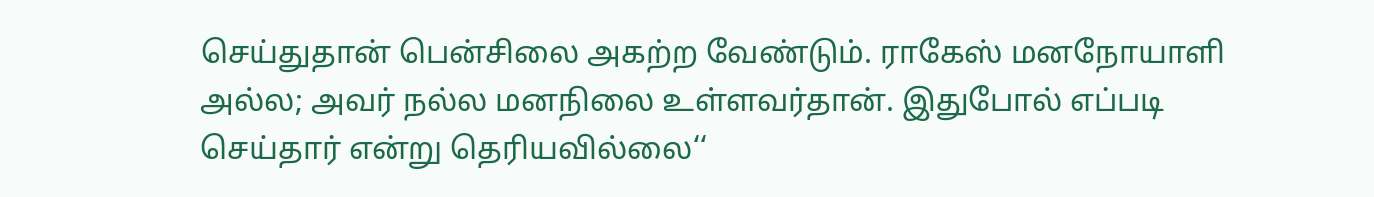செய்துதான் பென்சிலை அகற்ற வேண்டும். ராகேஸ் மனநோயாளி அல்ல; அவர் நல்ல மனநிலை உள்ளவர்தான். இதுபோல் எப்படி செய்தார் என்று தெரியவில்லை‘‘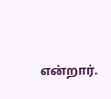என்றார்.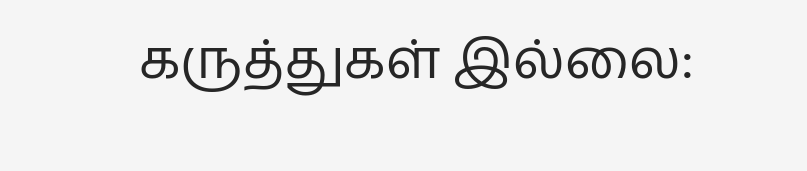கருத்துகள் இல்லை: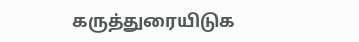கருத்துரையிடுக